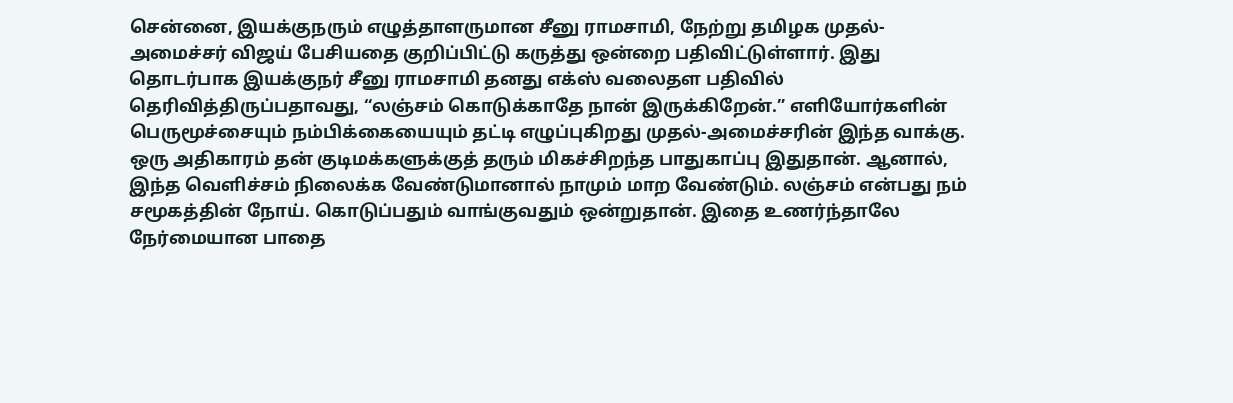சென்னை, இயக்குநரும் எழுத்தாளருமான சீனு ராமசாமி, நேற்று தமிழக முதல்-அமைச்சர் விஜய் பேசியதை குறிப்பிட்டு கருத்து ஒன்றை பதிவிட்டுள்ளார். இது தொடர்பாக இயக்குநர் சீனு ராமசாமி தனது எக்ஸ் வலைதள பதிவில் தெரிவித்திருப்பதாவது, “லஞ்சம் கொடுக்காதே நான் இருக்கிறேன்.” எளியோர்களின் பெருமூச்சையும் நம்பிக்கையையும் தட்டி எழுப்புகிறது முதல்-அமைச்சரின் இந்த வாக்கு. ஒரு அதிகாரம் தன் குடிமக்களுக்குத் தரும் மிகச்சிறந்த பாதுகாப்பு இதுதான். ஆனால், இந்த வெளிச்சம் நிலைக்க வேண்டுமானால் நாமும் மாற வேண்டும். லஞ்சம் என்பது நம் சமூகத்தின் நோய். கொடுப்பதும் வாங்குவதும் ஒன்றுதான். இதை உணர்ந்தாலே நேர்மையான பாதை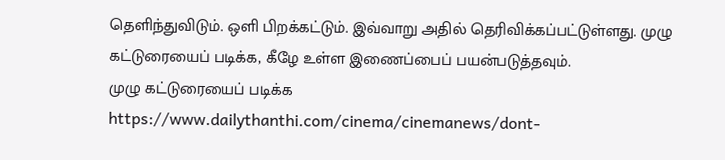தெளிந்துவிடும். ஒளி பிறக்கட்டும். இவ்வாறு அதில் தெரிவிக்கப்பட்டுள்ளது. முழு கட்டுரையைப் படிக்க, கீழே உள்ள இணைப்பைப் பயன்படுத்தவும்.
முழு கட்டுரையைப் படிக்க
https://www.dailythanthi.com/cinema/cinemanews/dont-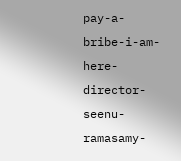pay-a-bribe-i-am-here-director-seenu-ramasamy-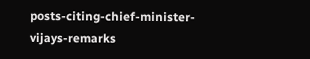posts-citing-chief-minister-vijays-remarks